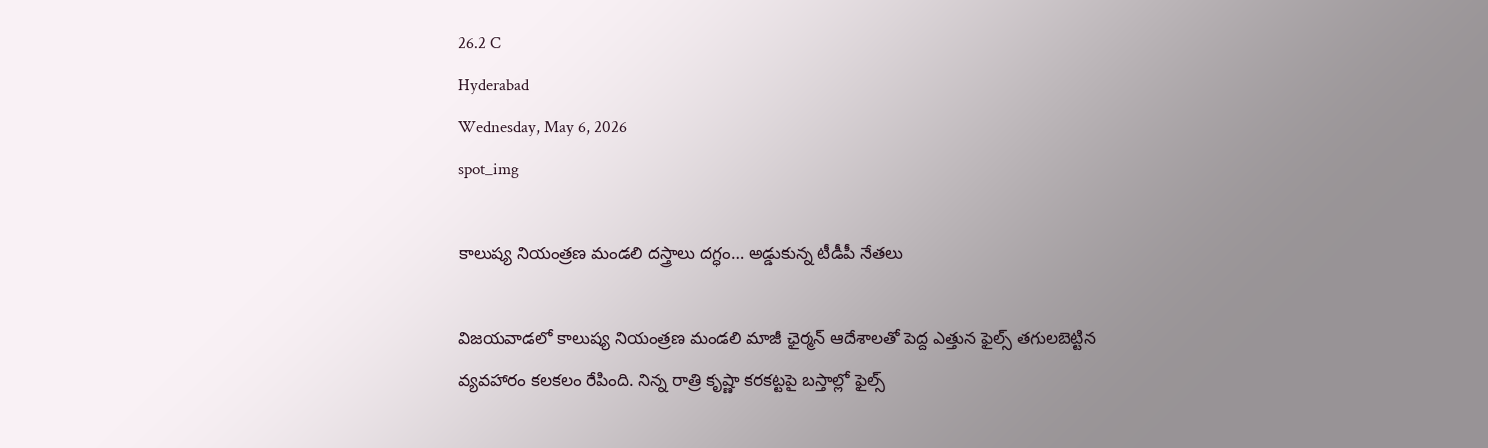26.2 C
Hyderabad
Wednesday, May 6, 2026
spot_img

కాలుష్య నియంత్రణ మండలి దస్త్రాలు దగ్ధం… అడ్డుకున్న టీడీపీ నేతలు

విజయవాడలో కాలుష్య నియంత్రణ మండలి మాజీ ఛైర్మన్ ఆదేశాలతో పెద్ద ఎత్తున ఫైల్స్ తగులబెట్టిన వ్యవహారం కలకలం రేపింది. నిన్న రాత్రి కృష్ణా కరకట్టపై బస్తాల్లో ఫైల్స్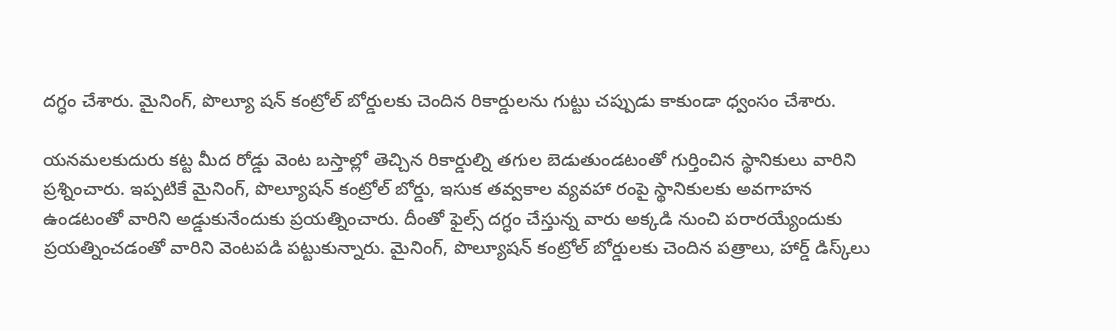దగ్ధం చేశారు. మైనింగ్, పొల్యూ షన్ కంట్రోల్‌ బోర్డులకు చెందిన రికార్డులను గుట్టు చప్పుడు కాకుండా ధ్వంసం చేశారు.

యనమలకుదురు ‌కట్ట మీద రోడ్డు వెంట బస్తాల్లో తెచ్చిన రికార్డుల్ని తగుల బెడుతుండటంతో గుర్తించిన స్థానికులు వారిని ప్రశ్నించారు. ఇప్పటికే మైనింగ్, పొల్యూషన్ కంట్రోల్ బోర్డు, ఇసుక తవ్వకాల వ్యవహా రంపై స్థానికులకు అవగాహన ఉండటంతో వారిని అడ్డుకునేందుకు ప్రయత్నించారు. దీంతో ఫైల్స్ దగ్ధం చేస్తున్న వారు అక్కడి నుంచి పరారయ్యేందుకు ప్రయత్నించడంతో వారిని వెంటపడి పట్టుకున్నారు. మైనింగ్, పొల్యూషన్ కంట్రోల్ బోర్డులకు చెందిన పత్రాలు, హార్డ్ డిస్క్‌లు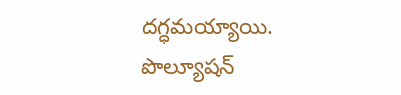దగ్ధమయ్యాయి. పొల్యూషన్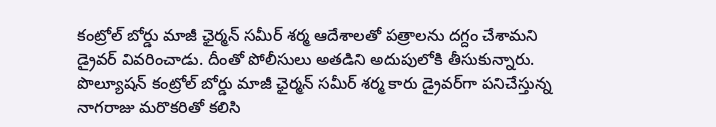కంట్రోల్ బోర్డు మాజీ ఛైర్మన్ సమీర్ శర్మ ఆదేశాలతో పత్రాలను దగ్దం చేశామని డ్రైవర్ వివరించాడు. దీంతో పోలీసులు అతడిని అదుపులోకి తీసుకున్నారు. పొల్యూషన్ కంట్రోల్ బోర్డు మాజీ ఛైర్మన్ సమీర్ శర్మ కారు డ్రైవర్‌గా పనిచేస్తున్న నాగరాజు మరొకరితో కలిసి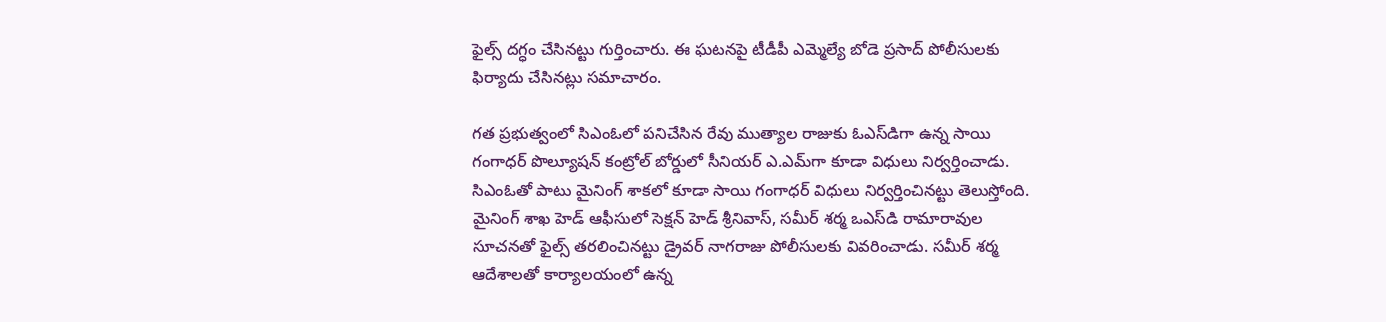ఫైల్స్‌ దగ్ధం చేసినట్టు గుర్తించారు. ఈ ఘటనపై టీడీపీ ఎమ్మెల్యే బోడె ప్రసాద్ పోలీసులకు ఫిర్యాదు చేసినట్లు సమాచారం.

గత ప్రభుత్వంలో సిఎంఓలో పనిచేసిన రేవు ముత్యాల రాజుకు ఓఎస్‌డిగా ఉన్న సాయి గంగాధర్ పొల్యూషన్ కంట్రోల్ బోర్డులో సీనియర్ ఎ.ఎమ్‌గా కూడా విధులు నిర్వర్తించాడు. సిఎంఓతో పాటు మైనింగ్‌ శాకలో కూడా సాయి గంగాధర్ విధులు నిర్వర్తించినట్టు తెలుస్తోంది. మైనింగ్ శాఖ హెడ్ ఆఫీసులో సెక్షన్ హెడ్ శ్రీనివాస్, సమీర్ శర్మ ఒఎస్‌డి రామారావుల‌ సూచనతో ఫైల్స్‌ తరలించినట్టు డ్రైవర్ నాగరాజు పోలీసులకు వివరించాడు. సమీర్ శర్మ ఆదేశాలతో కార్యాలయంలో ఉన్న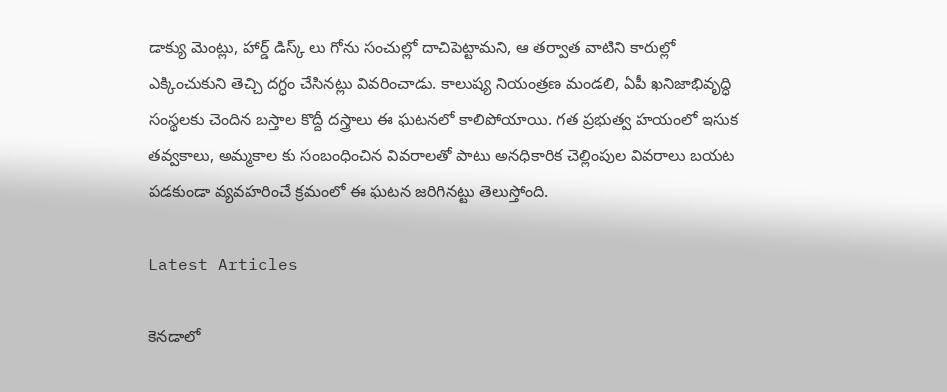డాక్యు మెంట్లు, హార్డ్ డిస్క్ లు గోను సంచుల్లో దాచిపెట్టామని, ఆ తర్వాత వాటిని కారుల్లో ఎక్కించుకుని తెచ్చి దగ్ధం చేసినట్లు వివరించాడు. కాలుష్య నియంత్రణ మండలి, ఏపీ ఖనిజాభివృద్ధి సంస్థలకు చెందిన బస్తాల కొద్దీ దస్త్రాలు ఈ ఘటనలో కాలిపోయాయి. గత ప్రభుత్వ హయంలో ఇసుక తవ్వకాలు, అమ్మకాల కు సంబంధించిన వివరాలతో పాటు అనధికారిక చెల్లింపుల వివరాలు బయట పడకుండా వ్యవహరించే క్రమంలో ఈ ఘటన జరిగినట్టు తెలుస్తోంది.

Latest Articles

కెనడాలో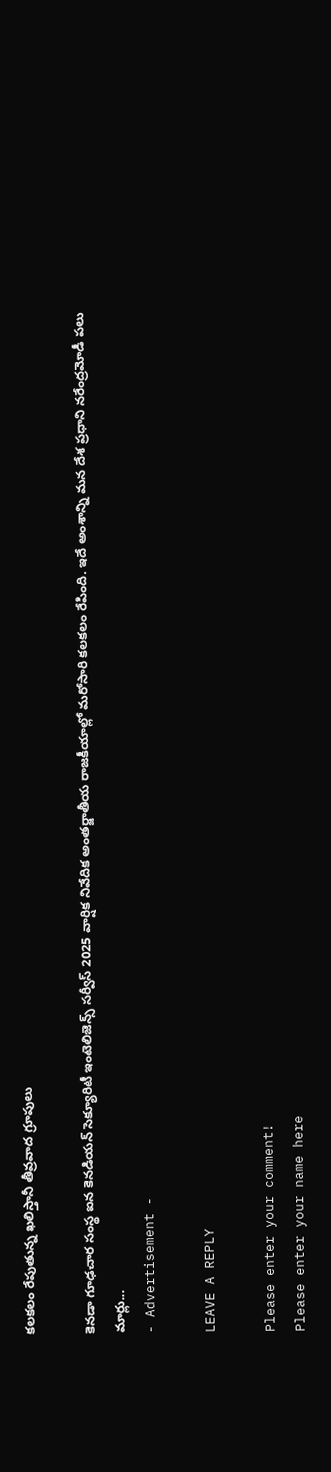కలకలం రేపుతున్న ఖలిస్తానీ తీవ్రవాద గ్రూపులు

కెనడా గూఢచార సంస్థ ఐన కెనడియన్ సెక్యూరిటీ ఇంటెలిజెన్స్ సర్వీస్ 2025 వార్షిక నివేదిక అంతర్జాతీయ రాజకీయాల్లో మరోసారి కలకలం రేపింది. ఇదే అంశాన్ని మన దేశ ప్రధాని నరేంద్రమోడీ పలు మార్లు...
- Advertisement -

LEAVE A REPLY

Please enter your comment!
Please enter your name here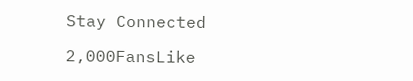Stay Connected

2,000FansLike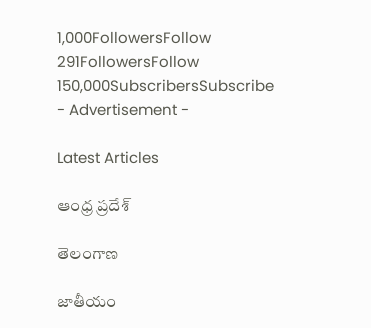1,000FollowersFollow
291FollowersFollow
150,000SubscribersSubscribe
- Advertisement -

Latest Articles

ఆంధ్ర ప్రదేశ్

తెలంగాణ

జాతీయం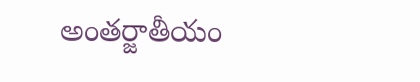అంతర్జాతీయం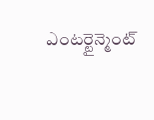ఎంటర్టైన్మెంట్